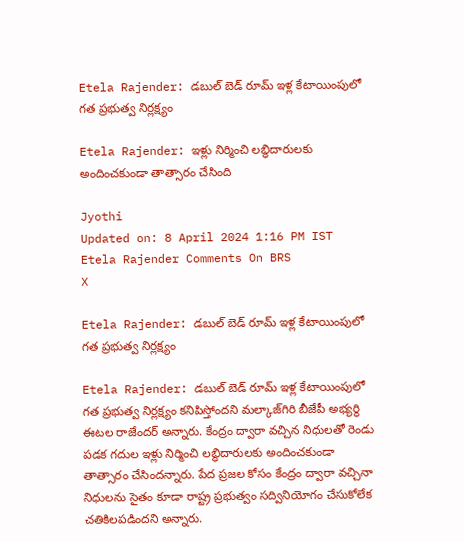Etela Rajender: డబుల్ బెడ్ రూమ్‌ ఇళ్ల కేటాయింపులో గత ప్రభుత్వ నిర్లక్ష్యం

Etela Rajender: ఇళ్లు నిర్మించి లబ్ధిదారులకు అందించకుండా తాత్సారం చేసింది

Jyothi
Updated on: 8 April 2024 1:16 PM IST
Etela Rajender Comments On BRS
X

Etela Rajender: డబుల్ బెడ్ రూమ్‌ ఇళ్ల కేటాయింపులో గత ప్రభుత్వ నిర్లక్ష్యం

Etela Rajender: డబుల్ బెడ్ రూమ్‌ ఇళ్ల కేటాయింపులో గత ప్రభుత్వ నిర్లక్ష్యం కనిపిస్తోందని మల్కాజ్‌గిరి బీజేపీ అభ్యర్థి ఈటల రాజేందర్ అన్నారు. కేంద్రం ద్వారా వచ్చిన నిధులతో రెండు పడక గదుల ఇళ్లు నిర్మించి లబ్ధిదారులకు అందించకుండా తాత్సారం చేసిందన్నారు. పేద ప్రజల కోసం కేంద్రం ద్వారా వచ్చినా నిధులను సైతం కూడా రాష్ట్ర ప్రభుత్వం సద్వినియోగం చేసుకోలేక చతికిలపడిందని అన్నారు.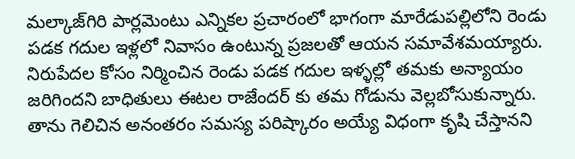మల్కాజ్‌గిరి పార్లమెంటు ఎన్నికల ప్రచారంలో భాగంగా మారేడుపల్లిలోని రెండు పడక గదుల ఇళ్లలో నివాసం ఉంటున్న ప్రజలతో ఆయన సమావేశమయ్యారు. నిరుపేదల కోసం నిర్మించిన రెండు పడక గదుల ఇళ్ళల్లో తమకు అన్యాయం జరిగిందని బాధితులు ఈటల రాజేందర్ కు తమ గోడును వెల్లబోసుకున్నారు. తాను గెలిచిన అనంతరం సమస్య పరిష్కారం అయ్యే విధంగా కృషి చేస్తానని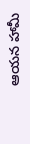ఆయన హామీ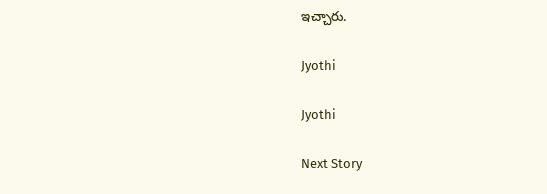ఇచ్చారు.

Jyothi

Jyothi

Next Story